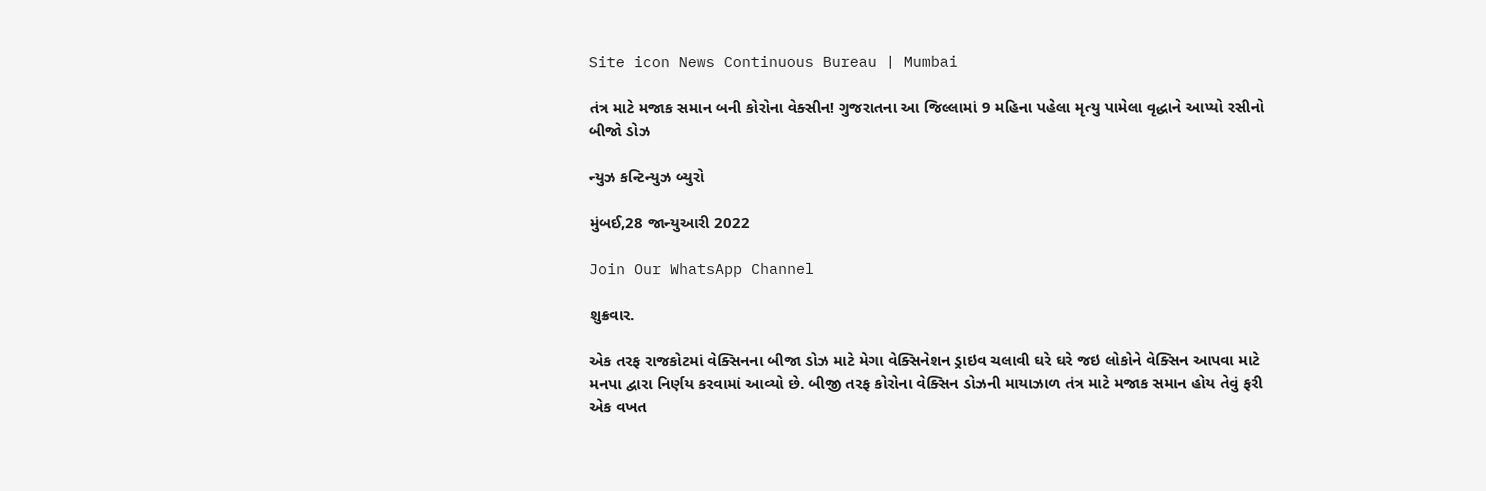Site icon News Continuous Bureau | Mumbai

તંત્ર માટે મજાક સમાન બની કોરોના વેક્સીન! ગુજરાતના આ જિલ્લામાં 9 મહિના પહેલા મૃત્યુ પામેલા વૃદ્ધાને આપ્યો રસીનો બીજો ડોઝ

ન્યુઝ કન્ટિન્યુઝ બ્યુરો

મુંબઈ,28 જાન્યુઆરી 2022

Join Our WhatsApp Channel

શુક્રવાર.

એક તરફ રાજકોટમાં વેક્સિનના બીજા ડોઝ માટે મેગા વેક્સિનેશન ડ્રાઇવ ચલાવી ઘરે ઘરે જઇ લોકોને વેક્સિન આપવા માટે મનપા દ્વારા નિર્ણય કરવામાં આવ્યો છે. બીજી તરફ કોરોના વેક્સિન ડોઝની માયાઝાળ તંત્ર માટે મજાક સમાન હોય તેવું ફરી એક વખત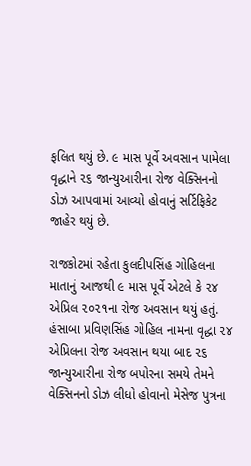ફલિત થયું છે. ૯ માસ પૂર્વે અવસાન પામેલા વૃદ્ધાને ૨૬ જાન્યુઆરીના રોજ વેક્સિનનો ડોઝ આપવામાં આવ્યો હોવાનું સર્ટિફિકેટ જાહેર થયું છે.

રાજકોટમાં રહેતા કુલદીપસિંહ ગોહિલના માતાનું આજથી ૯ માસ પૂર્વે એટલે કે ૨૪ એપ્રિલ ૨૦૨૧ના રોજ અવસાન થયું હતું. હંસાબા પ્રવિણસિંહ ગોહિલ નામના વૃદ્ધા ૨૪ એપ્રિલના રોજ અવસાન થયા બાદ ૨૬ જાન્યુઆરીના રોજ બપોરના સમયે તેમને વેક્સિનનો ડોઝ લીધો હોવાનો મેસેજ પુત્રના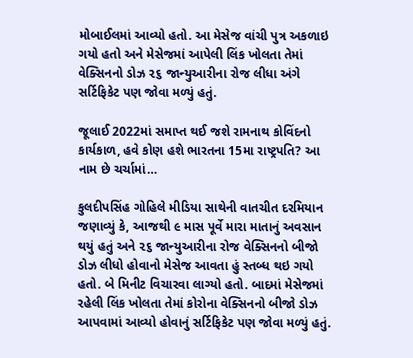મોબાઈલમાં આવ્યો હતો. આ મેસેજ વાંચી પુત્ર અકળાઇ ગયો હતો અને મેસેજમાં આપેલી લિંક ખોલતા તેમાં વેક્સિનનો ડોઝ ૨૬ જાન્યુઆરીના રોજ લીધા અંગે સર્ટિફિકેટ પણ જોવા મળ્યું હતું.

જૂલાઈ 2022માં સમાપ્ત થઈ જશે રામનાથ કોવિંદનો કાર્યકાળ, હવે કોણ હશે ભારતના 15મા રાષ્ટ્રપતિ? આ નામ છે ચર્ચામાં…

કુલદીપસિંહ ગોહિલે મીડિયા સાથેની વાતચીત દરમિયાન જણાવ્યું કે, આજથી ૯ માસ પૂર્વે મારા માતાનું અવસાન થયું હતું અને ૨૬ જાન્યુઆરીના રોજ વેક્સિનનો બીજો ડોઝ લીધો હોવાનો મેસેજ આવતા હું સ્તબ્ધ થઇ ગયો હતો. બે મિનીટ વિચારવા લાગ્યો હતો. બાદમાં મેસેજમાં રહેલી લિંક ખોલતા તેમાં કોરોના વેક્સિનનો બીજો ડોઝ આપવામાં આવ્યો હોવાનું સર્ટિફિકેટ પણ જોવા મળ્યું હતું.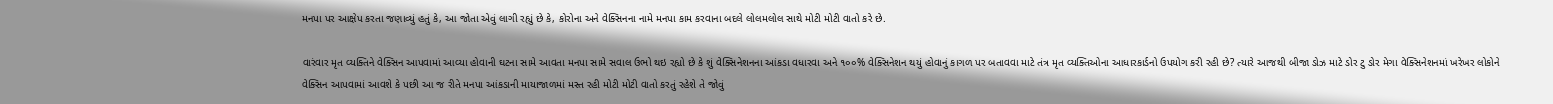મનપા પર આક્ષેપ કરતા જણાવ્યું હતું કે, આ જોતા એવું લાગી રહ્યું છે કે, કોરોના અને વેક્સિનના નામે મનપા કામ કરવાના બદલે લોલમલોલ સાથે મોટી મોટી વાતો કરે છે.

વારંવાર મૃત વ્યક્તિને વેક્સિન આપવામાં આવ્યા હોવાની ઘટના સામે આવતા મનપા સામે સવાલ ઉભો થઇ રહ્યો છે કે શું વેક્સિનેશનના આંકડા વધારવા અને ૧૦૦% વેક્સિનેશન થયું હોવાનું કાગળ પર બતાવવા માટે તંત્ર મૃત વ્યક્તિઓના આધારકાર્ડનો ઉપયોગ કરી રહી છે? ત્યારે આજથી બીજા ડોઝ માટે ડોર ટુ ડોર મેગા વેક્સિનેશનમાં ખરેખર લોકોને વેક્સિન આપવામાં આવશે કે પછી આ જ રીતે મનપા આંકડાની માયાજાળમાં મસ્ત રહી મોટી મોટી વાતો કરતું રહેશે તે જોવું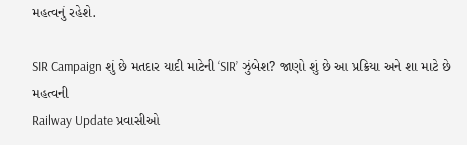મહત્વનું રહેશે.

SIR Campaign શું છે મતદાર યાદી માટેની ‘SIR’ ઝુંબેશ? જાણો શું છે આ પ્રક્રિયા અને શા માટે છે મહત્વની
Railway Update પ્રવાસીઓ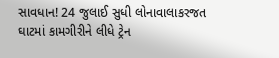સાવધાન! 24 જુલાઈ સુધી લોનાવાલાકરજત ઘાટમાં કામગીરીને લીધે ટ્રેન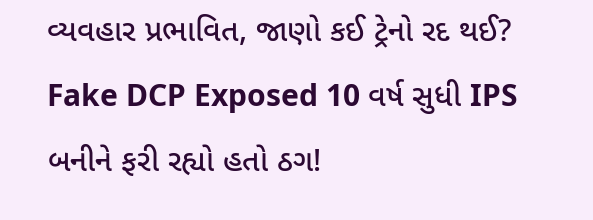વ્યવહાર પ્રભાવિત, જાણો કઈ ટ્રેનો રદ થઈ?
Fake DCP Exposed 10 વર્ષ સુધી IPS બનીને ફરી રહ્યો હતો ઠગ!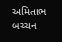અમિતાભ બચ્ચન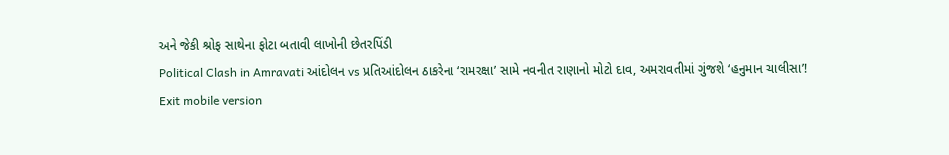અને જેકી શ્રોફ સાથેના ફોટા બતાવી લાખોની છેતરપિંડી
Political Clash in Amravati આંદોલન vs પ્રતિઆંદોલન ઠાકરેના ‘રામરક્ષા’ સામે નવનીત રાણાનો મોટો દાવ, અમરાવતીમાં ગુંજશે ‘હનુમાન ચાલીસા’!
Exit mobile version